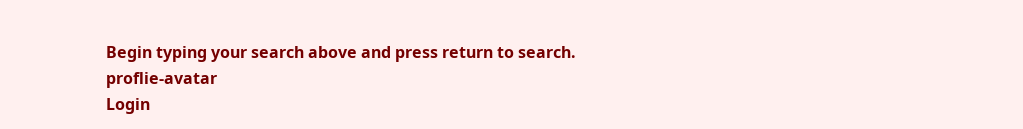Begin typing your search above and press return to search.
proflie-avatar
Login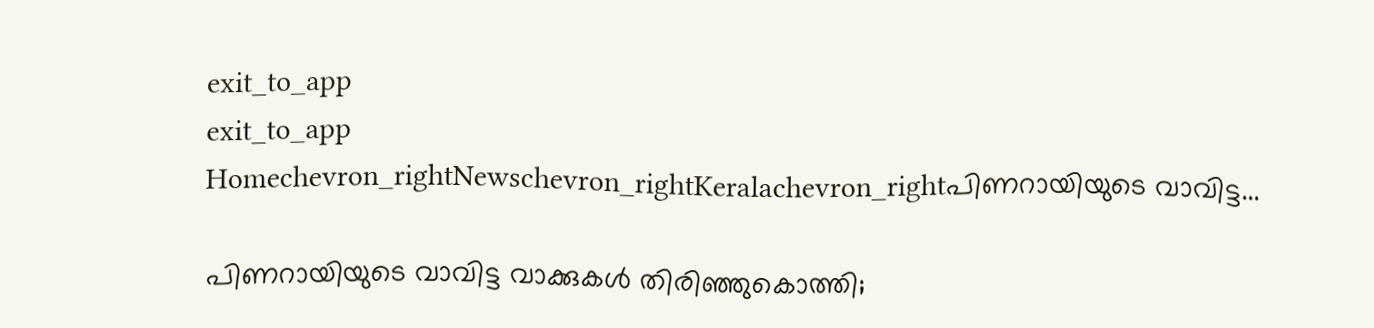exit_to_app
exit_to_app
Homechevron_rightNewschevron_rightKeralachevron_rightപിണറായിയുടെ വാവിട്ട...

പിണറായിയുടെ വാവിട്ട വാക്കുകൾ തിരിഞ്ഞുകൊത്തി;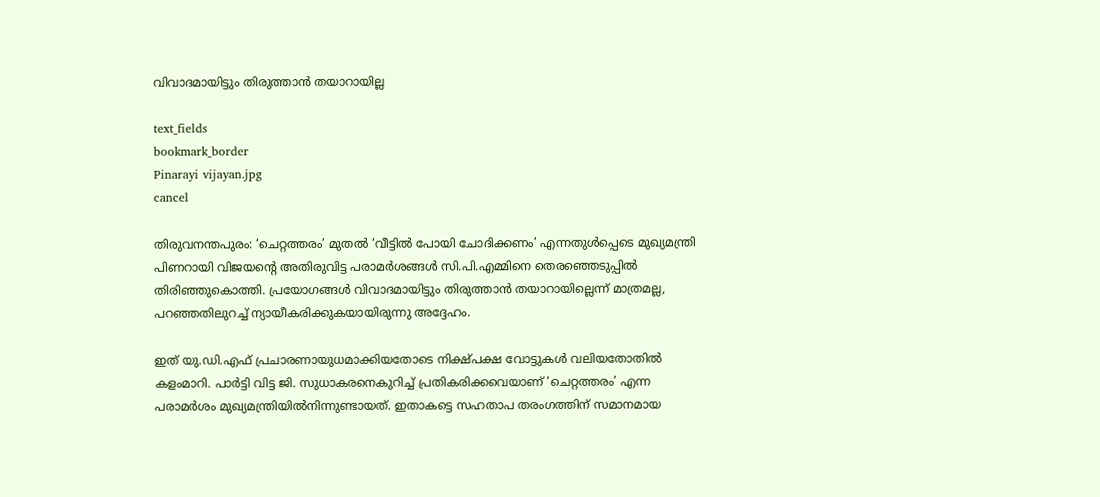വിവാദമായിട്ടും തിരുത്താൻ തയാറായില്ല

text_fields
bookmark_border
Pinarayi vijayan.jpg
cancel

തിരുവനന്തപുരം: ‘ചെറ്റത്തരം’ മുതൽ ‘വീട്ടിൽ പോയി ചോദിക്കണം’ എന്നതുൾപ്പെടെ മുഖ്യമന്ത്രി പിണറായി വിജയന്റെ അതിരുവിട്ട പരാമർശങ്ങൾ സി.പി.എമ്മിനെ തെരഞ്ഞെടുപ്പിൽ തിരിഞ്ഞുകൊത്തി. പ്രയോഗങ്ങൾ വിവാദമായിട്ടും തിരുത്താൻ തയാറായില്ലെന്ന് മാത്രമല്ല, പറഞ്ഞതിലുറച്ച് ന്യായീകരിക്കുകയായിരുന്നു അദ്ദേഹം.

ഇത് യു.ഡി.എഫ് പ്രചാരണായുധമാക്കിയതോടെ നിക്ഷ്പക്ഷ വോട്ടുകൾ വലിയതോതിൽ കളംമാറി. പാർട്ടി വിട്ട ജി. സുധാകരനെകുറിച്ച് പ്രതികരിക്കവെയാണ് ‘ചെറ്റത്തരം’ എന്ന പരാമർശം മുഖ്യമന്ത്രിയിൽനിന്നുണ്ടായത്. ഇതാകട്ടെ സഹതാപ തരംഗത്തിന് സമാനമായ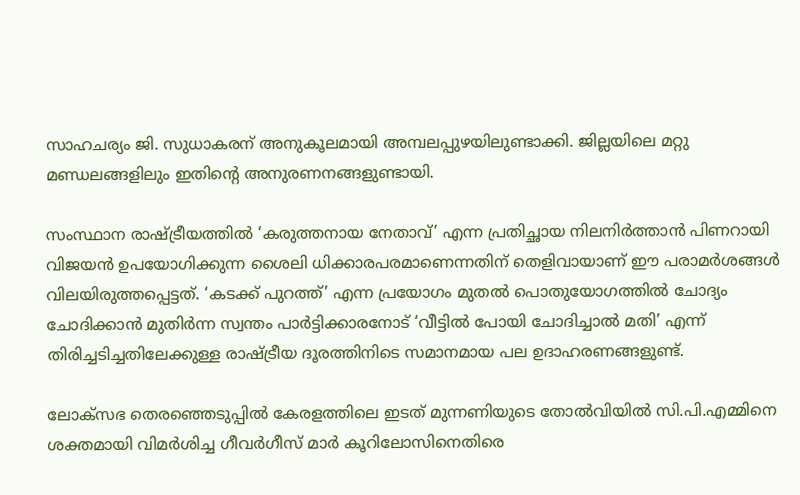സാഹചര്യം ജി. സുധാകരന് അനുകൂലമായി അമ്പലപ്പുഴയിലുണ്ടാക്കി. ജില്ലയിലെ മറ്റു മണ്ഡലങ്ങളിലും ഇതിന്‍റെ അനുരണനങ്ങളുണ്ടായി.

സംസ്ഥാന രാഷ്ട്രീയത്തിൽ ‘കരുത്തനായ നേതാവ്’ എന്ന പ്രതിച്ഛായ നിലനിർത്താൻ പിണറായി വിജയൻ ഉപയോഗിക്കുന്ന ശൈലി ധിക്കാരപരമാണെന്നതിന് തെളിവായാണ് ഈ പരാമർശങ്ങൾ വിലയിരുത്തപ്പെട്ടത്. ‘കടക്ക് പുറത്ത്’ എന്ന പ്രയോഗം മുതൽ പൊതുയോഗത്തിൽ ചോദ്യം ചോദിക്കാൻ മുതിർന്ന സ്വന്തം പാർട്ടിക്കാരനോട് ‘വീട്ടിൽ പോയി ചോദിച്ചാൽ മതി’ എന്ന് തിരിച്ചടിച്ചതിലേക്കുള്ള രാഷ്ട്രീയ ദൂരത്തിനിടെ സമാനമായ പല ഉദാഹരണങ്ങളുണ്ട്.

ലോക്സഭ തെരഞ്ഞെടുപ്പില്‍ കേരളത്തിലെ ഇടത് മുന്നണിയുടെ തോല്‍വിയില്‍ സി.പി.എമ്മിനെ ശക്തമായി വിമർശിച്ച ഗീവർഗീസ് മാർ കൂറിലോസിനെതിരെ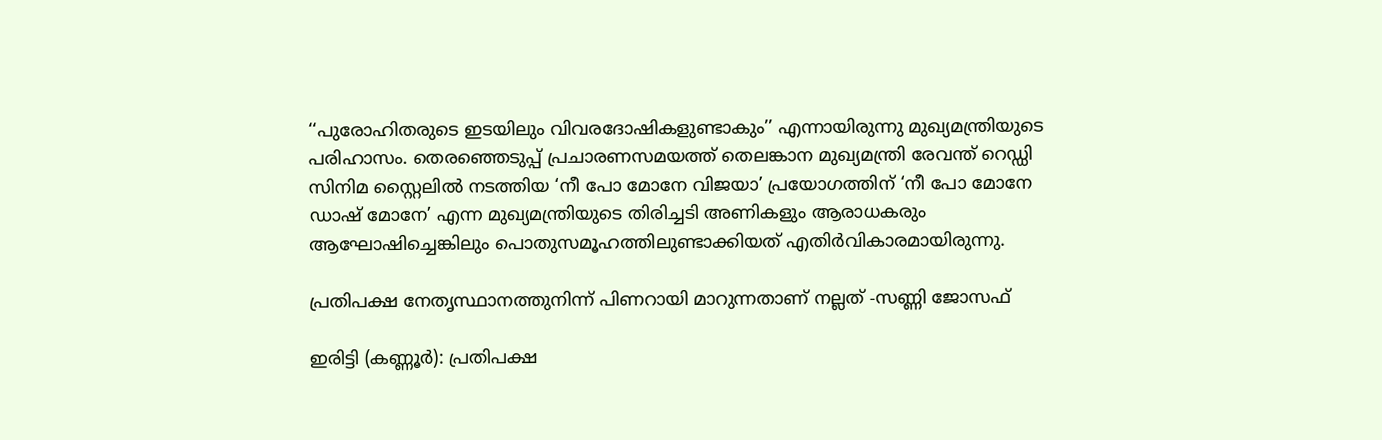‘‘പുരോഹിതരുടെ ഇടയിലും വിവരദോഷികളുണ്ടാകും’’ എന്നായിരുന്നു മുഖ്യമന്ത്രിയുടെ പരിഹാസം. തെരഞ്ഞെടുപ്പ് പ്രചാരണസമയത്ത് തെലങ്കാന മുഖ്യമന്ത്രി രേവന്ത് റെഡ്ഡി സിനിമ സ്റ്റൈലിൽ നടത്തിയ ‘നീ പോ മോനേ വിജയാ’ പ്രയോഗത്തിന് ‘നീ പോ മോനേ ഡാഷ് മോനേ’ എന്ന മുഖ്യമന്ത്രിയുടെ തിരിച്ചടി അണികളും ആരാധകരും ആഘോഷിച്ചെങ്കിലും പൊതുസമൂഹത്തിലുണ്ടാക്കിയത് എതിർവികാരമായിരുന്നു.

പ്രതിപക്ഷ നേതൃസ്ഥാനത്തുനിന്ന് പിണറായി മാറുന്നതാണ് നല്ലത് -സണ്ണി ജോസഫ്

ഇരിട്ടി (കണ്ണൂർ): പ്രതിപക്ഷ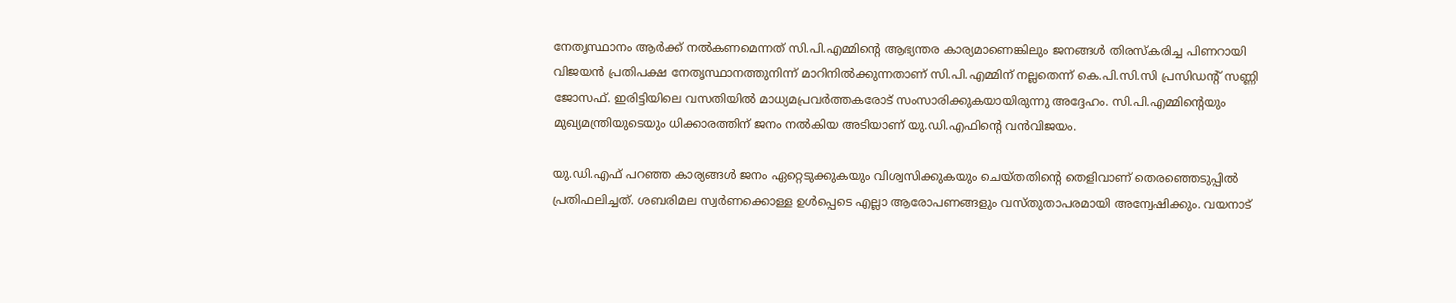നേതൃസ്ഥാനം ആർക്ക് നൽകണമെന്നത് സി.പി.എമ്മിന്റെ ആഭ്യന്തര കാര്യമാണെങ്കിലും ജനങ്ങൾ തിരസ്‌കരിച്ച പിണറായി വിജയൻ പ്രതിപക്ഷ നേതൃസ്ഥാനത്തുനിന്ന് മാറിനിൽക്കുന്നതാണ് സി.പി.എമ്മിന് നല്ലതെന്ന് കെ.പി.സി.സി പ്രസിഡന്റ് സണ്ണി ജോസഫ്. ഇരിട്ടിയിലെ വസതിയിൽ മാധ്യമപ്രവർത്തകരോട് സംസാരിക്കുകയായിരുന്നു അദ്ദേഹം. സി.പി.എമ്മിന്റെയും മുഖ്യമന്ത്രിയുടെയും ധിക്കാരത്തിന് ജനം നൽകിയ അടിയാണ് യു.ഡി.എഫിന്റെ വൻവിജയം.

യു.ഡി.എഫ് പറഞ്ഞ കാര്യങ്ങൾ ജനം ഏറ്റെടുക്കുകയും വിശ്വസിക്കുകയും ചെയ്തതിന്റെ തെളിവാണ് തെരഞ്ഞെടുപ്പിൽ പ്രതിഫലിച്ചത്. ശബരിമല സ്വർണക്കൊള്ള ഉൾപ്പെടെ എല്ലാ ആരോപണങ്ങളും വസ്തുതാപരമായി അന്വേഷിക്കും. വയനാട്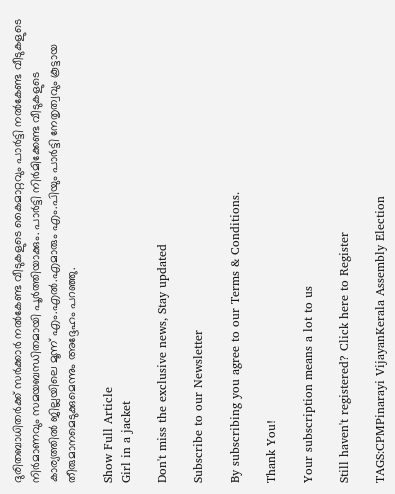ദുരിതബാധിതർക്ക് സർക്കാർ നൽകേണ്ട വീടുകളുടെ കൈമാറ്റവും പാർട്ടി നൽകേണ്ട വീടുകളുടെ നിർമാണവും സമയബന്ധിതമായി പൂർത്തിയാക്കും. പാർട്ടി നിർമിക്കേണ്ട വീടുകളുടെ കാര്യത്തിൽ ജില്ലയിലെ മൂന്ന് എം.എൽ.എമാരും എം.പിയും പാർട്ടി നേതൃത്വവും കൂട്ടായ തീരുമാനമെടുക്കുമെന്നും അദ്ദേഹം പറഞ്ഞു.

Show Full Article
Girl in a jacket

Don't miss the exclusive news, Stay updated

Subscribe to our Newsletter

By subscribing you agree to our Terms & Conditions.

Thank You!

Your subscription means a lot to us

Still haven't registered? Click here to Register

TAGS:CPMPinarayi VijayanKerala Assembly Election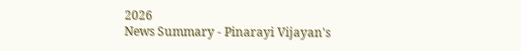2026
News Summary - Pinarayi Vijayan's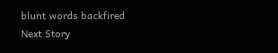blunt words backfired
Next Story